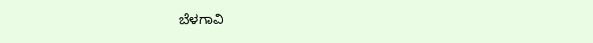ಬೆಳಗಾವಿ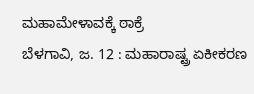ಮಹಾಮೇಳಾವಕ್ಕೆ ಠಾಕ್ರೆ
ಬೆಳಗಾವಿ, ಜ. 12 : ಮಹಾರಾಷ್ಟ್ರ ಏಕೀಕರಣ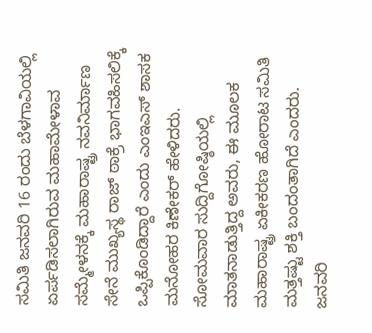ಸಮಿತಿ ಜನವರಿ 16 ರಂದು ಬೆಳಗಾವಿಯಲ್ಲಿ ಏರ್ಪಡಿಸಲಾಗಿರುವ ಮಹಾಮೇಳಾವ ಸಮ್ಮೇಳನಕ್ಕೆ ಮಹಾರಾಷ್ಟ್ರ ನವನಿರ್ಮಾಣ ಸೇನೆ ಮುಖ್ಯಸ್ಥ ರಾಜ್ ಠಾಕ್ರೆ ಭಾಗವಹಿಸಲಿಕ್ಕೆ ಒಪ್ಪಿಕೊಂಡಿದ್ದಾರೆ ಎಂದು ಎಂಇಎಸ್ ಶಾಸಕ ಮನೋಹರ ಕಿಣೇಕರ್ ಹೇಳಿದರು.
ಸೋಮವಾರ ಸುದ್ದಿಗೋಷ್ಠಿಯಲ್ಲಿ ಮಾತನಾಡುತ್ತಿದ್ದ ಅವರು, ಈ ಮೂಲಕ ಮಹಾರಾಷ್ಟ್ರ ಏಕೀಕರಣ ಹೋರಾಟ ಸಮಿತಿ ಮತ್ತಷ್ಟು ಶಕ್ತಿ ಬಂದಂತಾಗಿದೆ ಎಂದರು. ಜನವರಿ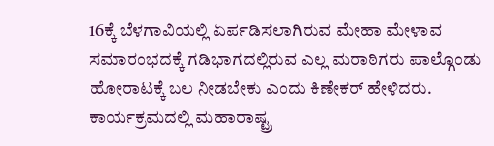16ಕ್ಕೆ ಬೆಳಗಾವಿಯಲ್ಲಿ ಏರ್ಪಡಿಸಲಾಗಿರುವ ಮೇಹಾ ಮೇಳಾವ ಸಮಾರಂಭದಕ್ಕೆ ಗಡಿಭಾಗದಲ್ಲಿರುವ ಎಲ್ಲ ಮರಾಠಿಗರು ಪಾಲ್ಗೊಂಡು ಹೋರಾಟಕ್ಕೆ ಬಲ ನೀಡಬೇಕು ಎಂದು ಕಿಣೇಕರ್ ಹೇಳಿದರು.
ಕಾರ್ಯಕ್ರಮದಲ್ಲಿ ಮಹಾರಾಷ್ಟ್ರ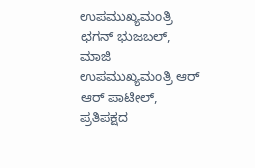ಉಪಮುಖ್ಯಮಂತ್ರಿ ಛಗನ್ ಭುಜಬಲ್, ಮಾಜಿ ಉಪಮುಖ್ಯಮಂತ್ರಿ ಆರ್ ಆರ್ ಪಾಟೀಲ್, ಪ್ರತಿಪಕ್ಷದ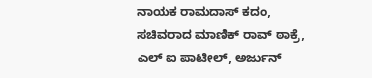ನಾಯಕ ರಾಮದಾಸ್ ಕದಂ, ಸಚಿವರಾದ ಮಾಣಿಕ್ ರಾವ್ ಠಾಕ್ರೆ, ಎಲ್ ಐ ಪಾಟೀಲ್, ಅರ್ಜುನ್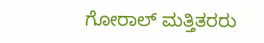ಗೋರಾಲ್ ಮತ್ತಿತರರು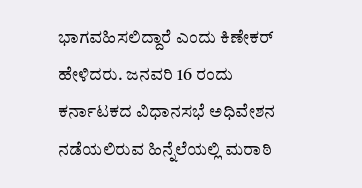ಭಾಗವಹಿಸಲಿದ್ದಾರೆ ಎಂದು ಕಿಣೇಕರ್ ಹೇಳಿದರು. ಜನವರಿ 16 ರಂದು ಕರ್ನಾಟಕದ ವಿಧಾನಸಭೆ ಅಧಿವೇಶನ ನಡೆಯಲಿರುವ ಹಿನ್ನೆಲೆಯಲ್ಲಿ ಮರಾಠಿ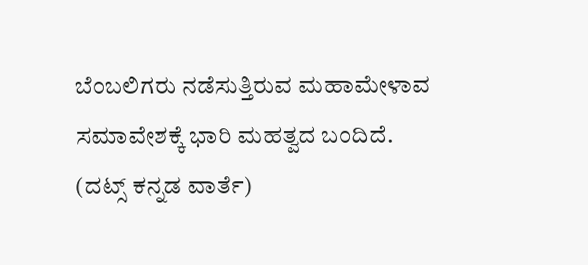ಬೆಂಬಲಿಗರು ನಡೆಸುತ್ತಿರುವ ಮಹಾಮೇಳಾವ ಸಮಾವೇಶಕ್ಕೆ ಭಾರಿ ಮಹತ್ವದ ಬಂದಿದೆ.
(ದಟ್ಸ್ ಕನ್ನಡ ವಾರ್ತೆ)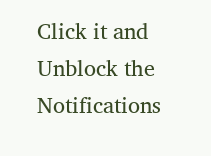Click it and Unblock the Notifications